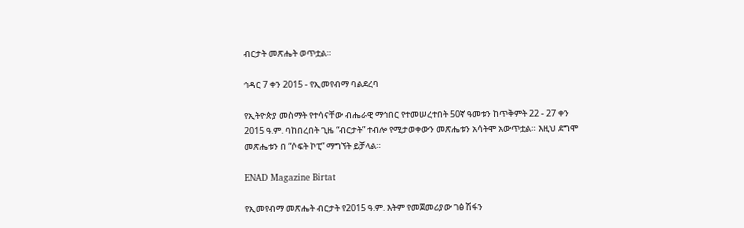ብርታት መጽሔት ወጥቷል።

ኅዳር 7 ቀን 2015 - የኢመየብማ ባልደረባ

የኢትዮጵያ መስማት የተሳናቸው ብሔራዊ ማኅበር የተመሠረተበት 50ኛ ዓመቱን ከጥቅምት 22 - 27 ቀን 2015 ዓ.ም. ባከበረበት ጊዜ “ብርታት” ተብሎ የሚታወቀውን መጽሔቱን አሳትሞ አውጥቷል። እዚህ ደግሞ መጽሔቱን በ “ሶፍት ኮፒ” ማግኘት ይቻላል።

ENAD Magazine Birtat

የኢመየብማ መጽሔት ብርታት የ2015 ዓ.ም. እትም የመጀመሪያው ገፅ ሽፋን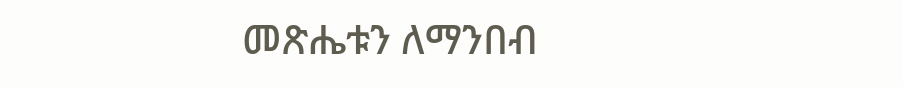መጽሔቱን ለማንበብ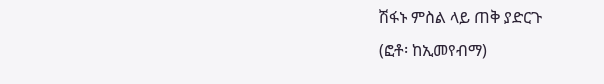ሽፋኑ ምስል ላይ ጠቅ ያድርጉ
(ፎቶ፡ ከኢመየብማ)